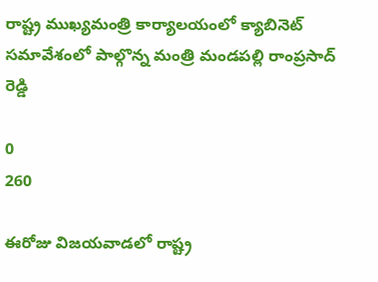రాష్ట్ర ముఖ్యమంత్రి కార్యాలయంలో క్యాబినెట్ సమావేశంలో పాల్గొన్న మంత్రి మండపల్లి రాంప్రసాద్ రెడ్డి

0
260

ఈరోజు విజయవాడలో రాష్ట్ర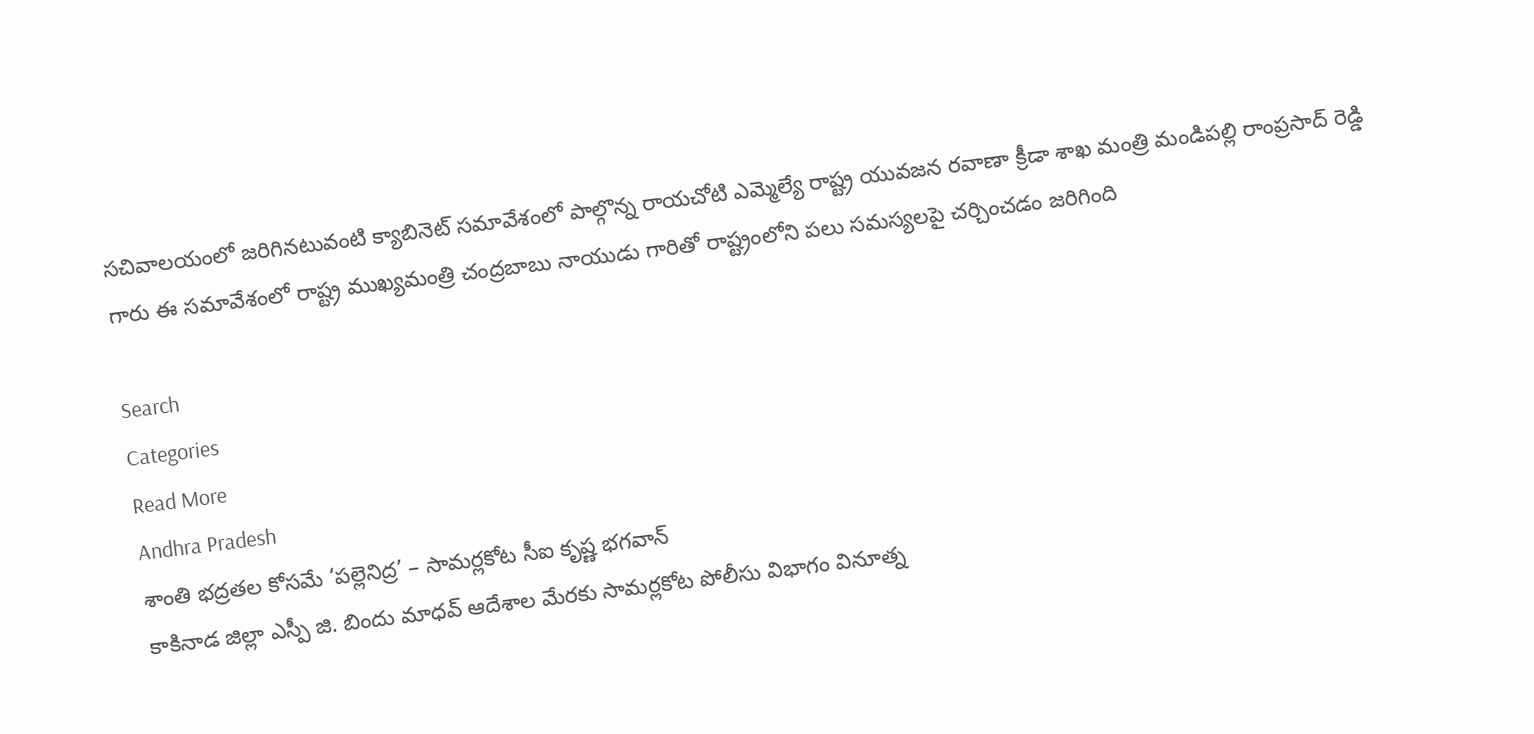సచివాలయంలో జరిగినటువంటి క్యాబినెట్ సమావేశంలో పాల్గొన్న రాయచోటి ఎమ్మెల్యే రాష్ట్ర యువజన రవాణా క్రీడా శాఖ మంత్రి మండిపల్లి రాంప్రసాద్ రెడ్డి గారు ఈ సమావేశంలో రాష్ట్ర ముఖ్యమంత్రి చంద్రబాబు నాయుడు గారితో రాష్ట్రంలోని పలు సమస్యలపై చర్చించడం జరిగింది

Search
Categories
Read More
Andhra Pradesh
శాంతి భద్రతల కోసమే ‘పల్లెనిద్ర’ – సామర్లకోట సీఐ కృష్ణ భగవాన్
కాకినాడ జిల్లా ఎస్పీ జి. బిందు మాధవ్ ఆదేశాల మేరకు సామర్లకోట పోలీసు విభాగం వినూత్న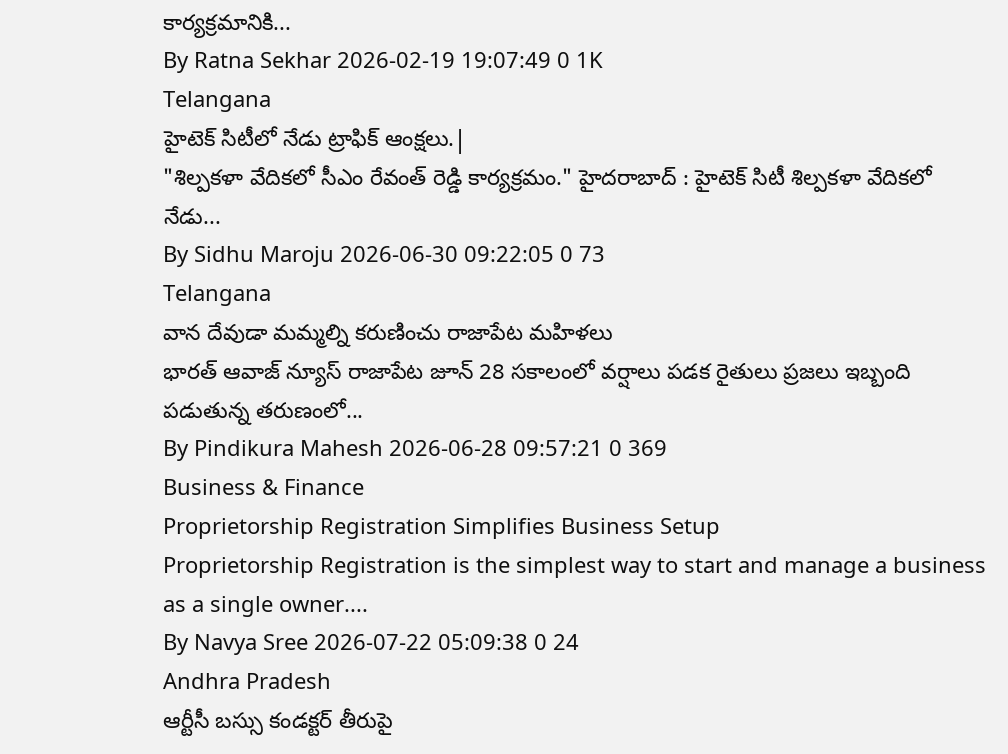కార్యక్రమానికి...
By Ratna Sekhar 2026-02-19 19:07:49 0 1K
Telangana
హైటెక్ సిటీలో నేడు ట్రాఫిక్ ఆంక్షలు.|
"శిల్పకళా వేదికలో సీఎం రేవంత్ రెడ్డి కార్యక్రమం." హైదరాబాద్ : హైటెక్ సిటీ శిల్పకళా వేదికలో నేడు...
By Sidhu Maroju 2026-06-30 09:22:05 0 73
Telangana
వాన దేవుడా మమ్మల్ని కరుణించు రాజాపేట మహిళలు
భారత్ ఆవాజ్ న్యూస్ రాజాపేట జూన్ 28 సకాలంలో వర్షాలు పడక రైతులు ప్రజలు ఇబ్బంది పడుతున్న తరుణంలో...
By Pindikura Mahesh 2026-06-28 09:57:21 0 369
Business & Finance
Proprietorship Registration Simplifies Business Setup
Proprietorship Registration is the simplest way to start and manage a business as a single owner....
By Navya Sree 2026-07-22 05:09:38 0 24
Andhra Pradesh
ఆర్టీసీ బస్సు కండక్టర్ తీరుపై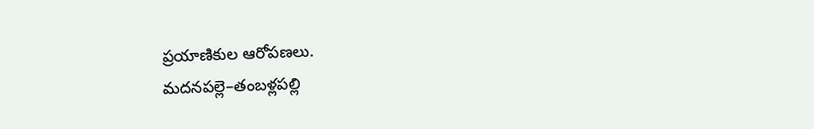ప్రయాణికుల ఆరోపణలు.
మదనపల్లె–తంబళ్లపల్లి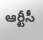ఆర్టీసీ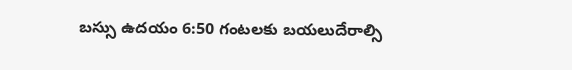బస్సు ఉదయం 6:50 గంటలకు బయలుదేరాల్సి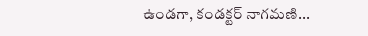ఉండగా, కండక్టర్ నాగమణి...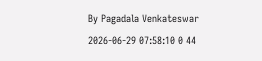By Pagadala Venkateswar 2026-06-29 07:58:10 0 44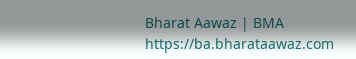Bharat Aawaz | BMA https://ba.bharataawaz.com